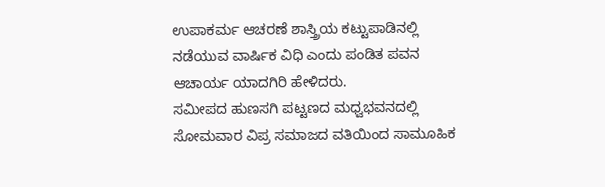ಉಪಾಕರ್ಮ ಆಚರಣೆ ಶಾಸ್ತ್ರಿಯ ಕಟ್ಟುಪಾಡಿನಲ್ಲಿ ನಡೆಯುವ ವಾರ್ಷಿಕ ವಿಧಿ ಎಂದು ಪಂಡಿತ ಪವನ ಆಚಾರ್ಯ ಯಾದಗಿರಿ ಹೇಳಿದರು.
ಸಮೀಪದ ಹುಣಸಗಿ ಪಟ್ಟಣದ ಮಧ್ವಭವನದಲ್ಲಿ ಸೋಮವಾರ ವಿಪ್ರ ಸಮಾಜದ ವತಿಯಿಂದ ಸಾಮೂಹಿಕ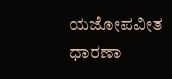ಯಜೋಪವೀತ ಧಾರಣಾ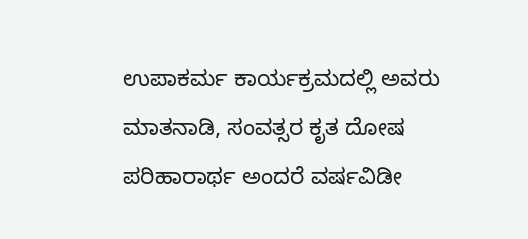ಉಪಾಕರ್ಮ ಕಾರ್ಯಕ್ರಮದಲ್ಲಿ ಅವರು ಮಾತನಾಡಿ, ಸಂವತ್ಸರ ಕೃತ ದೋಷ ಪರಿಹಾರಾರ್ಥ ಅಂದರೆ ವರ್ಷವಿಡೀ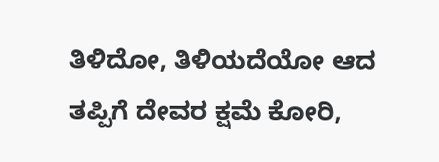ತಿಳಿದೋ, ತಿಳಿಯದೆಯೋ ಆದ ತಪ್ಪಿಗೆ ದೇವರ ಕ್ಷಮೆ ಕೋರಿ,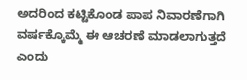ಅದರಿಂದ ಕಟ್ಟಿಕೊಂಡ ಪಾಪ ನಿವಾರಣೆಗಾಗಿ ವರ್ಷಕ್ಕೊಮ್ಮೆ ಈ ಆಚರಣೆ ಮಾಡಲಾಗುತ್ತದೆ ಎಂದು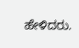ಹೇಳಿದರು.